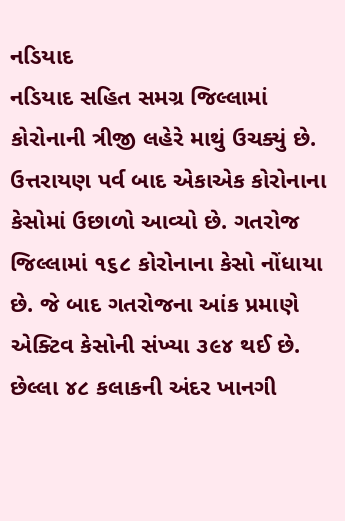નડિયાદ
નડિયાદ સહિત સમગ્ર જિલ્લામાં કોરોનાની ત્રીજી લહેરે માથું ઉચક્યું છે. ઉત્તરાયણ પર્વ બાદ એકાએક કોરોનાના કેસોમાં ઉછાળો આવ્યો છે. ગતરોજ જિલ્લામાં ૧૬૮ કોરોનાના કેસો નોંધાયા છે. જે બાદ ગતરોજના આંક પ્રમાણે એક્ટિવ કેસોની સંખ્યા ૩૯૪ થઈ છે. છેલ્લા ૪૮ કલાકની અંદર ખાનગી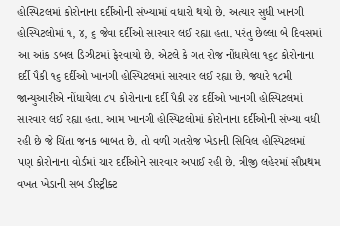હોસ્પિટલમાં કોરોનાના દર્દીઓની સંખ્યામાં વધારો થયો છે. અત્યાર સુધી ખાનગી હોસ્પિટલોમાં ૧, ૪, ૬ જેવા દર્દીઓ સારવાર લઈ રહ્યા હતા. પરંતુ છેલ્લા બે દિવસમાં આ આંક ડબલ ડિઝીટમાં ફેરવાયો છે. એટલે કે ગત રોજ નોંધાયેલા ૧૬૮ કોરોનાના દર્દી પૈકી ૧૬ દર્દીઓ ખાનગી હોસ્પિટલમાં સારવાર લઈ રહ્યા છે. જ્યારે ૧૮મી જાન્યુઆરીએ નોંધાયેલા ૮૫ કોરોનાના દર્દી પૈકી ૨૪ દર્દીઓ ખાનગી હોસ્પિટલમાં સારવાર લઈ રહ્યા હતા. આમ ખાનગી હોસ્પિટલોમાં કોરોનાના દર્દીઓની સંખ્યા વધી રહી છે જે ચિંતા જનક બાબત છે. તો વળી ગતરોજ ખેડાની સિવિલ હોસ્પિટલમાં પણ કોરોનાના વોર્ડમાં ચાર દર્દીઓને સારવાર અપાઈ રહી છે. ત્રીજી લહેરમાં સૌપ્રથમ વખત ખેડાની સબ ડીસ્ટ્રીક્ટ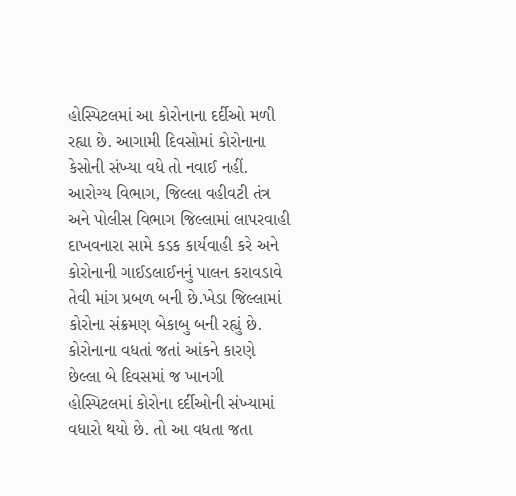હોસ્પિટલમાં આ કોરોનાના દર્દીઓ મળી રહ્યા છે. આગામી દિવસોમાં કોરોનાના કેસોની સંખ્યા વધે તો નવાઈ નહીં. આરોગ્ય વિભાગ, જિલ્લા વહીવટી તંત્ર અને પોલીસ વિભાગ જિલ્લામાં લાપરવાહી દાખવનારા સામે કડક કાર્યવાહી કરે અને કોરોનાની ગાઈડલાઈનનું પાલન કરાવડાવે તેવી માંગ પ્રબળ બની છે.ખેડા જિલ્લામાં કોરોના સંક્રમણ બેકાબુ બની રહ્યું છે. કોરોનાના વધતાં જતાં આંકને કારણે છેલ્લા બે દિવસમાં જ ખાનગી હોસ્પિટલમાં કોરોના દર્દીઓની સંખ્યામાં વધારો થયો છે. તો આ વધતા જતા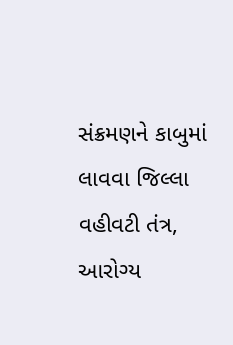સંક્રમણને કાબુમાં લાવવા જિલ્લા વહીવટી તંત્ર, આરોગ્ય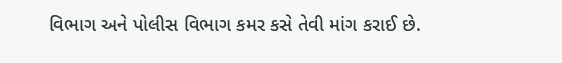વિભાગ અને પોલીસ વિભાગ કમર કસે તેવી માંગ કરાઈ છે.